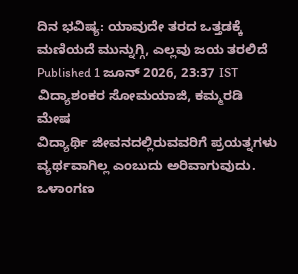ದಿನ ಭವಿಷ್ಯ: ಯಾವುದೇ ತರದ ಒತ್ತಡಕ್ಕೆ ಮಣಿಯದೆ ಮುನ್ನುಗ್ಗಿ, ಎಲ್ಲವು ಜಯ ತರಲಿದೆ
Published 1 ಜೂನ್ 2026, 23:37 IST
ವಿದ್ಯಾಶಂಕರ ಸೋಮಯಾಜಿ, ಕಮ್ಮರಡಿ
ಮೇಷ
ವಿದ್ಯಾರ್ಥಿ ಜೀವನದಲ್ಲಿರುವವರಿಗೆ ಪ್ರಯತ್ನಗಳು ವ್ಯರ್ಥವಾಗಿಲ್ಲ ಎಂಬುದು ಅರಿವಾಗುವುದು. ಒಳಾಂಗಣ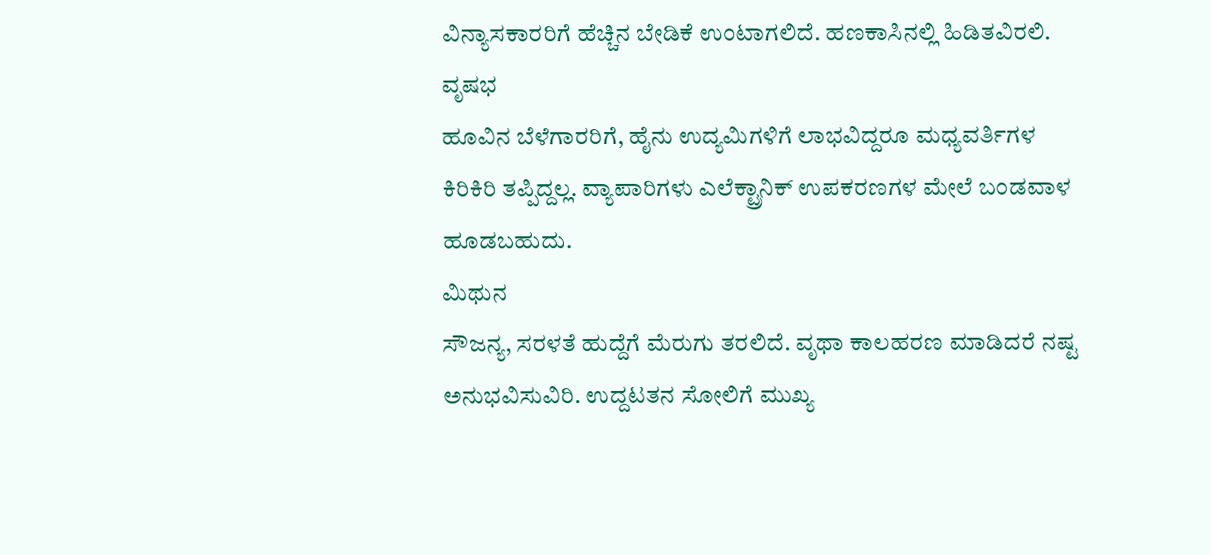ವಿನ್ಯಾಸಕಾರರಿಗೆ ಹೆಚ್ಚಿನ ಬೇಡಿಕೆ ಉಂಟಾಗಲಿದೆ. ಹಣಕಾಸಿನಲ್ಲಿ ಹಿಡಿತವಿರಲಿ.
ವೃಷಭ
ಹೂವಿನ ಬೆಳೆಗಾರರಿಗೆ, ಹೈನು ಉದ್ಯಮಿಗಳಿಗೆ ಲಾಭವಿದ್ದರೂ ಮಧ್ಯವರ್ತಿಗಳ ಕಿರಿಕಿರಿ ತಪ್ಪಿದ್ದಲ್ಲ. ವ್ಯಾಪಾರಿಗಳು ಎಲೆಕ್ಟ್ರಾನಿಕ್ ಉಪಕರಣಗಳ ಮೇಲೆ ಬಂಡವಾಳ ಹೂಡಬಹುದು.
ಮಿಥುನ
ಸೌಜನ್ಯ, ಸರಳತೆ ಹುದ್ದೆಗೆ ಮೆರುಗು ತರಲಿದೆ. ವೃಥಾ ಕಾಲಹರಣ ಮಾಡಿದರೆ ನಷ್ಟ ಅನುಭವಿಸುವಿರಿ. ಉದ್ದಟತನ ಸೋಲಿಗೆ ಮುಖ್ಯ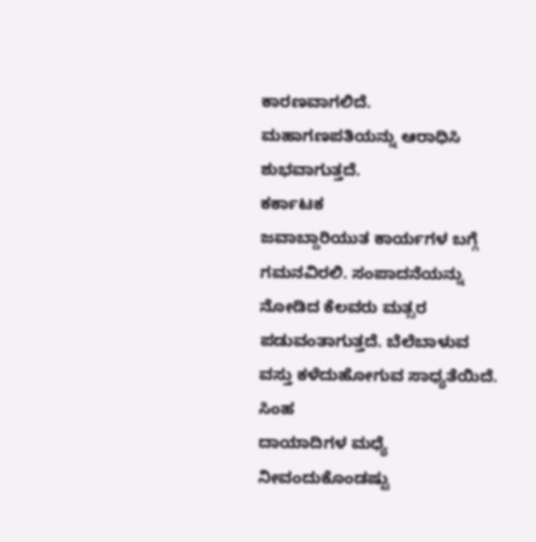ಕಾರಣವಾಗಲಿದೆ. ಮಹಾಗಣಪತಿಯನ್ನು ಆರಾಧಿಸಿ ಶುಭವಾಗುತ್ತದೆ.
ಕರ್ಕಾಟಕ
ಜವಾಬ್ದಾರಿಯುತ ಕಾರ್ಯಗಳ ಬಗ್ಗೆ ಗಮನವಿರಲಿ. ಸಂಪಾದನೆಯನ್ನು ನೋಡಿದ ಕೆಲವರು ಮತ್ಸರ ಪಡುವಂತಾಗುತ್ತದೆ. ಬೆಲೆಬಾಳುವ ವಸ್ತು ಕಳೆದುಹೋಗುವ ಸಾಧ್ಯತೆಯಿದೆ.
ಸಿಂಹ
ದಾಯಾದಿಗಳ ಮಧ್ಯೆ ನೀವಂದುಕೊಂಡಷ್ಟು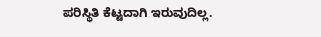ಪರಿಸ್ಥಿತಿ ಕೆಟ್ಟದಾಗಿ ಇರುವುದಿಲ್ಲ.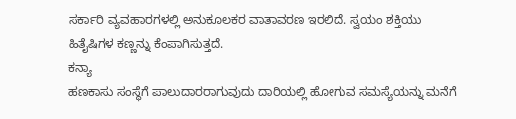ಸರ್ಕಾರಿ ವ್ಯವಹಾರಗಳಲ್ಲಿ ಅನುಕೂಲಕರ ವಾತಾವರಣ ಇರಲಿದೆ. ಸ್ವಯಂ ಶಕ್ತಿಯು ಹಿತೈಷಿಗಳ ಕಣ್ಣನ್ನು ಕೆಂಪಾಗಿಸುತ್ತದೆ.
ಕನ್ಯಾ
ಹಣಕಾಸು ಸಂಸ್ಥೆಗೆ ಪಾಲುದಾರರಾಗುವುದು ದಾರಿಯಲ್ಲಿ ಹೋಗುವ ಸಮಸ್ಯೆಯನ್ನು ಮನೆಗೆ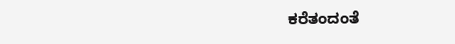ಕರೆತಂದಂತೆ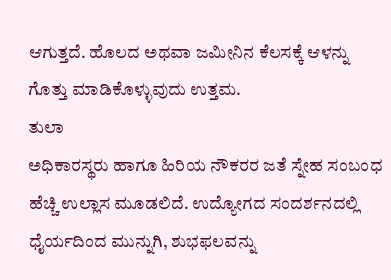ಆಗುತ್ತದೆ. ಹೊಲದ ಅಥವಾ ಜಮೀನಿನ ಕೆಲಸಕ್ಕೆ ಆಳನ್ನು ಗೊತ್ತು ಮಾಡಿಕೊಳ್ಳುವುದು ಉತ್ತಮ.
ತುಲಾ
ಅಧಿಕಾರಸ್ಥರು ಹಾಗೂ ಹಿರಿಯ ನೌಕರರ ಜತೆ ಸ್ನೇಹ ಸಂಬಂಧ ಹೆಚ್ಚಿ ಉಲ್ಲಾಸ ಮೂಡಲಿದೆ. ಉದ್ಯೋಗದ ಸಂದರ್ಶನದಲ್ಲಿ ಧೈರ್ಯದಿಂದ ಮುನ್ನುಗಿ, ಶುಭಫಲವನ್ನು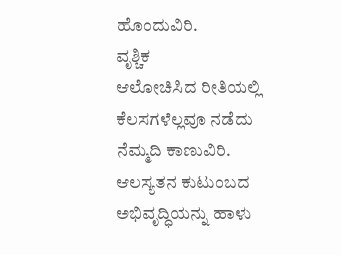ಹೊಂದುವಿರಿ.
ವೃಶ್ಚಿಕ
ಆಲೋಚಿಸಿದ ರೀತಿಯಲ್ಲಿ ಕೆಲಸಗಳೆಲ್ಲವೂ ನಡೆದು ನೆಮ್ಮದಿ ಕಾಣುವಿರಿ. ಆಲಸ್ಯತನ ಕುಟುಂಬದ ಅಭಿವೃದ್ಧಿಯನ್ನು ಹಾಳು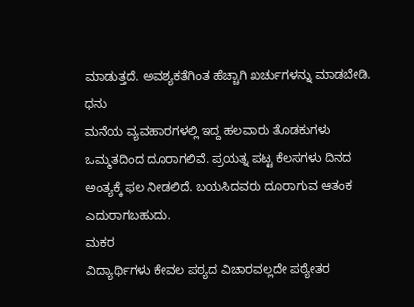ಮಾಡುತ್ತದೆ. ಅವಶ್ಯಕತೆಗಿಂತ ಹೆಚ್ಚಾಗಿ ಖರ್ಚುಗಳನ್ನು ಮಾಡಬೇಡಿ.
ಧನು
ಮನೆಯ ವ್ಯವಹಾರಗಳಲ್ಲಿ ಇದ್ದ ಹಲವಾರು ತೊಡಕುಗಳು ಒಮ್ಮತದಿಂದ ದೂರಾಗಲಿವೆ. ಪ್ರಯತ್ನ ಪಟ್ಟ ಕೆಲಸಗಳು ದಿನದ ಅಂತ್ಯಕ್ಕೆ ಫಲ ನೀಡಲಿದೆ. ಬಯಸಿದವರು ದೂರಾಗುವ ಆತಂಕ ಎದುರಾಗಬಹುದು.
ಮಕರ
ವಿದ್ಯಾರ್ಥಿಗಳು ಕೇವಲ ಪಠ್ಯದ ವಿಚಾರವಲ್ಲದೇ ಪಠ್ಯೇತರ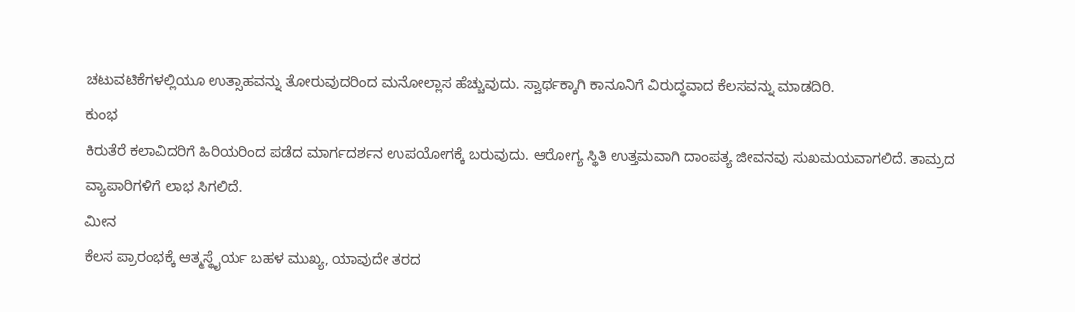ಚಟುವಟಿಕೆಗಳಲ್ಲಿಯೂ ಉತ್ಸಾಹವನ್ನು ತೋರುವುದರಿಂದ ಮನೋಲ್ಲಾಸ ಹೆಚ್ಚುವುದು. ಸ್ವಾರ್ಥಕ್ಕಾಗಿ ಕಾನೂನಿಗೆ ವಿರುದ್ಧವಾದ ಕೆಲಸವನ್ನು ಮಾಡದಿರಿ.
ಕುಂಭ
ಕಿರುತೆರೆ ಕಲಾವಿದರಿಗೆ ಹಿರಿಯರಿಂದ ಪಡೆದ ಮಾರ್ಗದರ್ಶನ ಉಪಯೋಗಕ್ಕೆ ಬರುವುದು. ಆರೋಗ್ಯ ಸ್ಥಿತಿ ಉತ್ತಮವಾಗಿ ದಾಂಪತ್ಯ ಜೀವನವು ಸುಖಮಯವಾಗಲಿದೆ. ತಾಮ್ರದ ವ್ಯಾಪಾರಿಗಳಿಗೆ ಲಾಭ ಸಿಗಲಿದೆ.
ಮೀನ
ಕೆಲಸ ಪ್ರಾರಂಭಕ್ಕೆ ಆತ್ಮಸ್ಥೈರ್ಯ ಬಹಳ ಮುಖ್ಯ, ಯಾವುದೇ ತರದ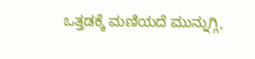ಒತ್ತಡಕ್ಕೆ ಮಣಿಯದೆ ಮುನ್ನುಗ್ಗಿ,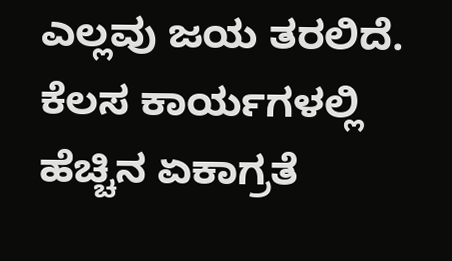ಎಲ್ಲವು ಜಯ ತರಲಿದೆ. ಕೆಲಸ ಕಾರ್ಯಗಳಲ್ಲಿ ಹೆಚ್ಚಿನ ಏಕಾಗ್ರತೆ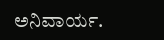ಅನಿವಾರ್ಯ.